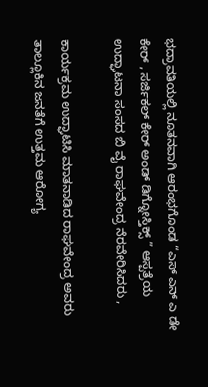ಭದ್ರಾವತಿಯಲ್ಲಿ ನೂತನವಾಗಿ ಆರಂಭಗೊಂಡ “ಎಸ್ ಎನ್ ಎ ಡೇ ಕೇರ್ , ಸರ್ಜಿಕಲ್ ಕೇರ್ ಅಂಡ್ ಡಿಗ್ನೋಸ್ತಿಕ್ಸ್ ” ಆಸ್ಪತ್ರೆಯ ಉದ್ಘಾಟನಾ ಸಂಸದ ಬಿ ವೈ ರಾಘವೇಂದ್ರ ನೆರವೇರಿಸಿದರು ,

ಕಾರ್ಯಕ್ರಮ ಉದ್ಘಾಟಿಸಿ ಮಾತನಾಡಿದ ರಾಘವೇಂದ್ರ ಅವರು ತಾಲ್ಲೂಕಿನ ಜನತೆಗೆ ಉತ್ತಮ ಆರೋಗ್ಯ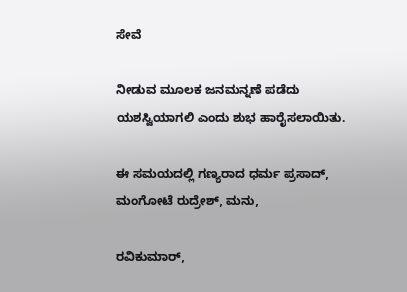ಸೇವೆ

ನೀಡುವ ಮೂಲಕ ಜನಮನ್ನಣೆ ಪಡೆದು ಯಶಸ್ವಿಯಾಗಲಿ ಎಂದು ಶುಭ ಹಾರೈಸಲಾಯಿತು.

ಈ ಸಮಯದಲ್ಲಿ ಗಣ್ಯರಾದ ಧರ್ಮ ಪ್ರಸಾದ್, ಮಂಗೋಟೆ ರುದ್ರೇಶ್, ಮನು,

ರವಿಕುಮಾರ್,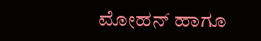ಮೋಹನ್ ಹಾಗೂ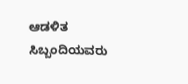ಆಡಳಿತ ಸಿಬ್ಬಂದಿಯವರು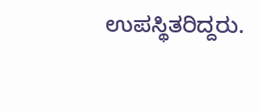ಉಪಸ್ಥಿತರಿದ್ದರು.